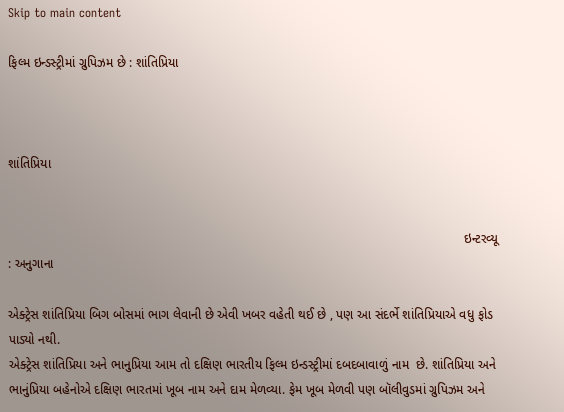Skip to main content

ફિલ્મ ઇન્ડસ્ટ્રીમાં ગ્રુપિઝમ છે : શાંતિપ્રિયા



શાંતિપ્રિયા


                                                                                                                               ઇન્ટરવ્યૂ : અનુગાના

એક્ટ્રેસ શાંતિપ્રિયા બિગ બોસમાં ભાગ લેવાની છે એવી ખબર વહેતી થઈ છે , પણ આ સંદર્ભે શાંતિપ્રિયાએ વધુ ફોડ પાડ્યો નથી.
એક્ટ્રેસ શાંતિપ્રિયા અને ભાનુપ્રિયા આમ તો દક્ષિણ ભારતીય ફિલ્મ ઇન્ડસ્ટ્રીમાં દબદબાવાળું નામ  છે. શાંતિપ્રિયા અને ભાનુંપ્રિયા બહેનોએ દક્ષિણ ભારતમાં ખૂબ નામ અને દામ મેળવ્યા. ફેમ ખૂબ મેળવી પણ બૉલીવુડમાં ગ્રુપિઝમ અને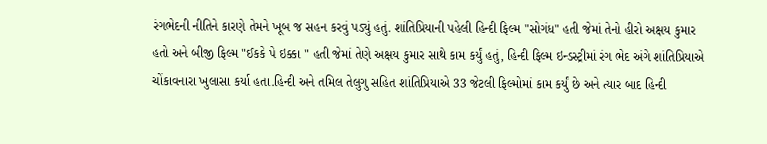રંગભેદની નીતિને કારણે તેમને ખૂબ જ સહન કરવું પડ્યું હતું. શાંતિપ્રિયાની પહેલી હિન્દી ફિલ્મ "સોગંધ" હતી જેમાં તેનો હીરો અક્ષય કુમાર હતો અને બીજી ફિલ્મ "ઈકકે પે ઇક્કા " હતી જેમાં તેણે અક્ષય કુમાર સાથે કામ કર્યું હતું, હિન્દી ફિલ્મ ઇન્ડસ્ટ્રીમાં રંગ ભેદ અંગે શાંતિપ્રિયાએ ચોંકાવનારા ખુલાસા કર્યા હતા.હિન્દી અને તમિલ તેલુગુ સહિત શાંતિપ્રિયાએ 33 જેટલી ફિલ્મોમાં કામ કર્યું છે અને ત્યાર બાદ હિન્દી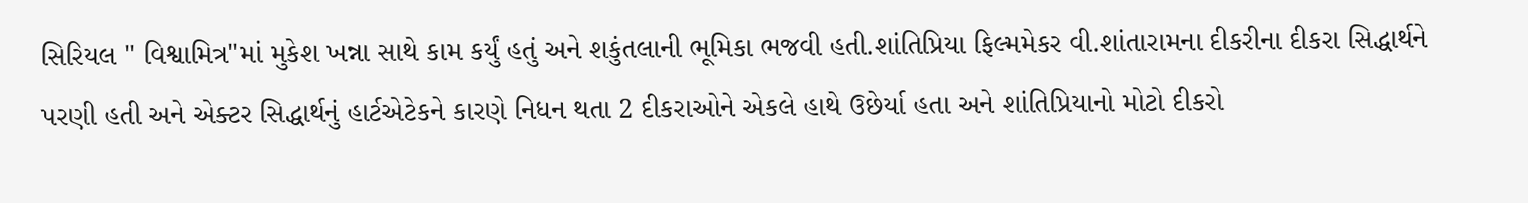સિરિયલ " વિશ્વામિત્ર"માં મુકેશ ખન્ના સાથે કામ કર્યું હતું અને શકુંતલાની ભૂમિકા ભજવી હતી.શાંતિપ્રિયા ફિલ્મમેકર વી.શાંતારામના દીકરીના દીકરા સિદ્ધાર્થને પરણી હતી અને એક્ટર સિદ્ધાર્થનું હાર્ટએટેકને કારણે નિધન થતા 2 દીકરાઓને એકલે હાથે ઉછેર્યા હતા અને શાંતિપ્રિયાનો મોટો દીકરો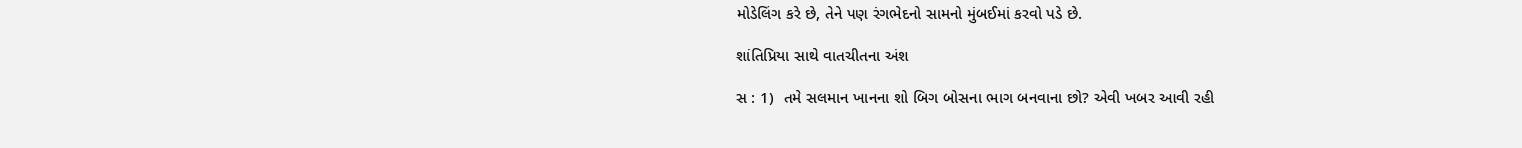મોડેલિંગ કરે છે, તેને પણ રંગભેદનો સામનો મુંબઈમાં કરવો પડે છે.

શાંતિપ્રિયા સાથે વાતચીતના અંશ

સ : 1)  તમે સલમાન ખાનના શો બિગ બોસના ભાગ બનવાના છો? એવી ખબર આવી રહી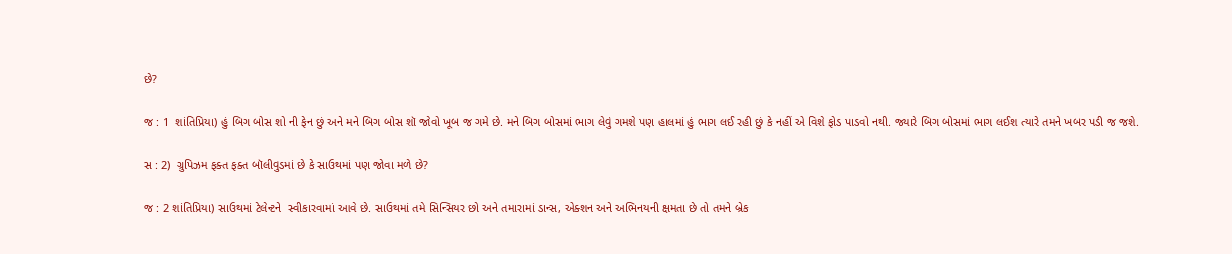છે?

જ : 1  શાંતિપ્રિયા) હું બિગ બોસ શો ની ફેન છું અને મને બિગ બોસ શૉ જોવો ખૂબ જ ગમે છે. મને બિગ બોસમાં ભાગ લેવું ગમશે પણ હાલમાં હું ભાગ લઈ રહી છું કે નહીં એ વિશે ફોડ પાડવો નથી. જ્યારે બિગ બોસમાં ભાગ લઈશ ત્યારે તમને ખબર પડી જ જશે.

સ : 2)  ગ્રુપિઝમ ફક્ત ફક્ત બૉલીવુડમાં છે કે સાઉથમાં પણ જોવા મળે છે?

જ : 2 શાંતિપ્રિયા) સાઉથમાં ટેલેન્ટને  સ્વીકારવામાં આવે છે. સાઉથમાં તમે સિન્સિયર છો અને તમારામાં ડાન્સ, એક્શન અને અભિનયની ક્ષમતા છે તો તમને બ્રેક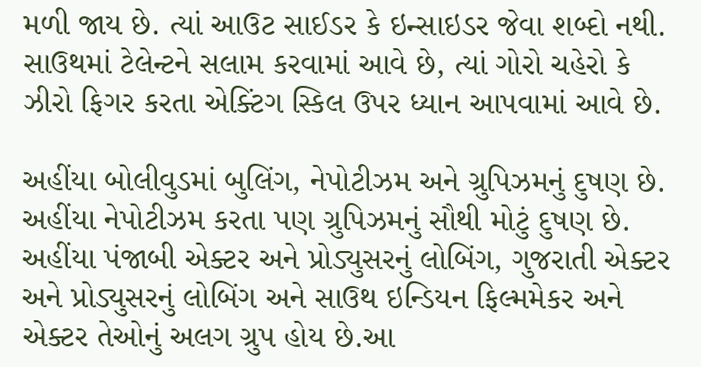મળી જાય છે. ત્યાં આઉટ સાઈડર કે ઇન્સાઇડર જેવા શબ્દો નથી. સાઉથમાં ટેલેન્ટને સલામ કરવામાં આવે છે, ત્યાં ગોરો ચહેરો કે ઝીરો ફિગર કરતા એક્ટિંગ સ્કિલ ઉપર ધ્યાન આપવામાં આવે છે.

અહીંયા બોલીવુડમાં બુલિંગ, નેપોટીઝમ અને ગ્રુપિઝમનું દુષણ છે. અહીંયા નેપોટીઝમ કરતા પણ ગ્રુપિઝમનું સૌથી મોટું દુષણ છે. અહીંયા પંજાબી એક્ટર અને પ્રોડ્યુસરનું લોબિંગ, ગુજરાતી એક્ટર અને પ્રોડ્યુસરનું લોબિંગ અને સાઉથ ઇન્ડિયન ફિલ્મમેકર અને એક્ટર તેઓનું અલગ ગ્રુપ હોય છે.આ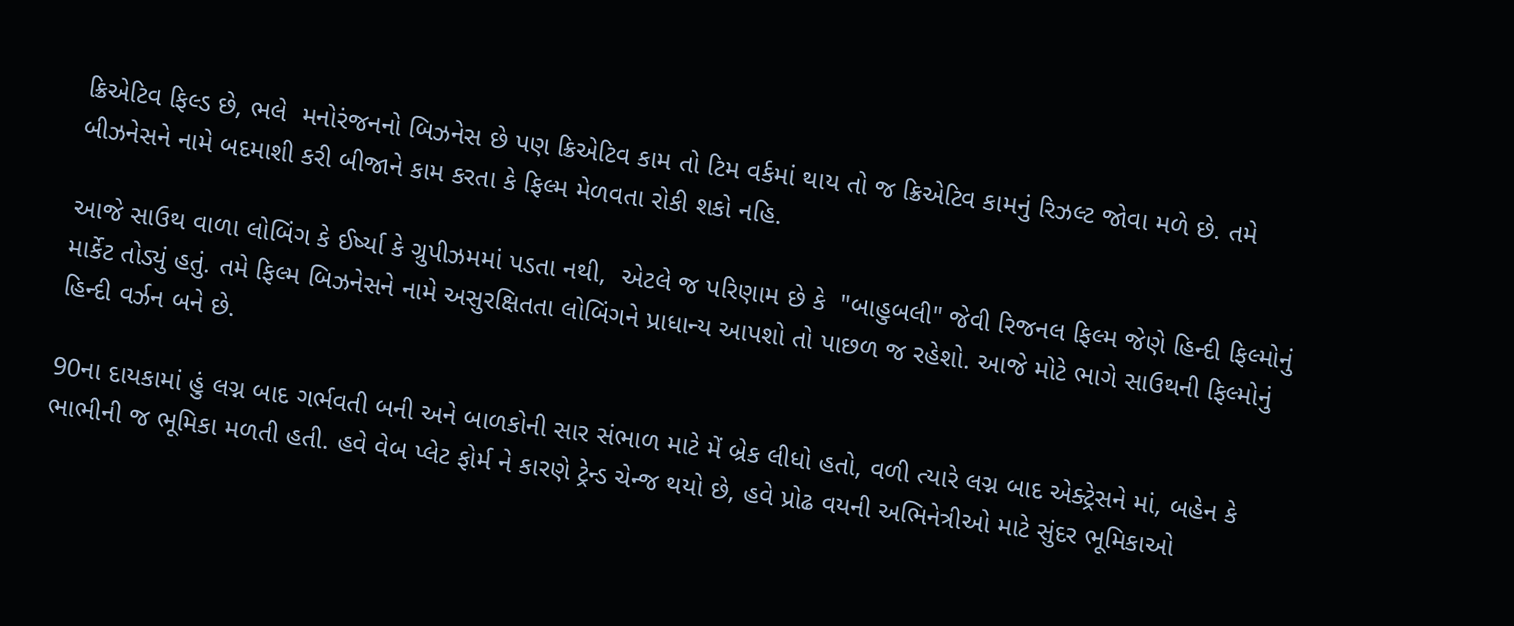ક્રિએટિવ ફિલ્ડ છે, ભલે  મનોરંજનનો બિઝનેસ છે પણ ક્રિએટિવ કામ તો ટિમ વર્કમાં થાય તો જ ક્રિએટિવ કામનું રિઝલ્ટ જોવા મળે છે. તમે બીઝનેસને નામે બદમાશી કરી બીજાને કામ કરતા કે ફિલ્મ મેળવતા રોકી શકો નહિ.

આજે સાઉથ વાળા લોબિંગ કે ઈર્ષ્યા કે ગ્રુપીઝમમાં પડતા નથી,  એટલે જ પરિણામ છે કે  "બાહુબલી" જેવી રિજનલ ફિલ્મ જેણે હિન્દી ફિલ્મોનું માર્કેટ તોડ્યું હતું. તમે ફિલ્મ બિઝનેસને નામે અસુરક્ષિતતા લોબિંગને પ્રાધાન્ય આપશો તો પાછળ જ રહેશો. આજે મોટે ભાગે સાઉથની ફિલ્મોનું હિન્દી વર્ઝન બને છે.

90ના દાયકામાં હું લગ્ન બાદ ગર્ભવતી બની અને બાળકોની સાર સંભાળ માટે મેં બ્રેક લીધો હતો, વળી ત્યારે લગ્ન બાદ એક્ટ્રેસને માં, બહેન કે ભાભીની જ ભૂમિકા મળતી હતી. હવે વેબ પ્લેટ ફોર્મ ને કારણે ટ્રેન્ડ ચેન્જ થયો છે, હવે પ્રોઢ વયની અભિનેત્રીઓ માટે સુંદર ભૂમિકાઓ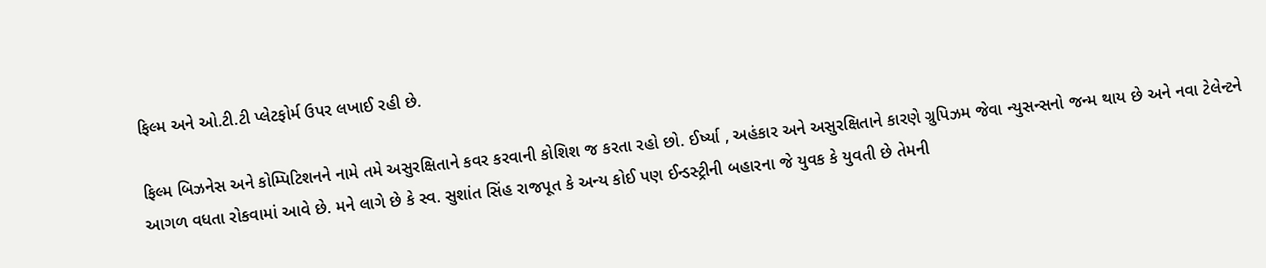ફિલ્મ અને ઓ.ટી.ટી પ્લેટફોર્મ ઉપર લખાઈ રહી છે.

ફિલ્મ બિઝનેસ અને કોમ્પિટિશનને નામે તમે અસુરક્ષિતાને કવર કરવાની કોશિશ જ કરતા રહો છો. ઈર્ષ્યા , અહંકાર અને અસુરક્ષિતાને કારણે ગ્રુપિઝમ જેવા ન્યુસન્સનો જન્મ થાય છે અને નવા ટેલેન્ટને આગળ વધતા રોકવામાં આવે છે. મને લાગે છે કે સ્વ. સુશાંત સિંહ રાજપૂત કે અન્ય કોઈ પણ ઈન્ડસ્ટ્રીની બહારના જે યુવક કે યુવતી છે તેમની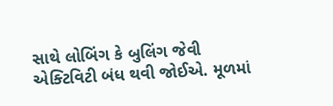સાથે લોબિંગ કે બુલિંગ જેવી એક્ટિવિટી બંધ થવી જોઈએ. મૂળમાં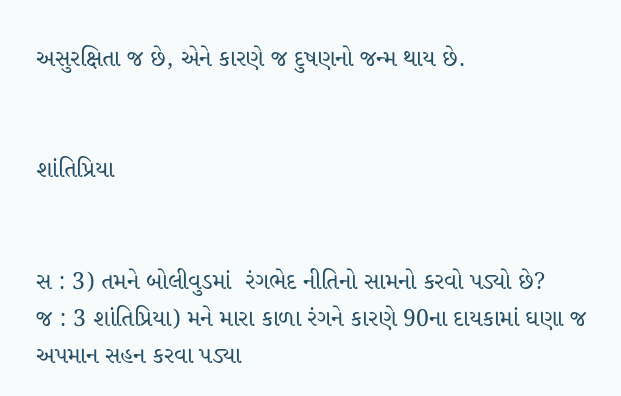અસુરક્ષિતા જ છે, એને કારણે જ દુષણનો જન્મ થાય છે.


શાંતિપ્રિયા


સ : 3) તમને બોલીવુડમાં  રંગભેદ નીતિનો સામનો કરવો પડ્યો છે?
જ : 3 શાંતિપ્રિયા) મને મારા કાળા રંગને કારણે 90ના દાયકામાં ઘણા જ અપમાન સહન કરવા પડ્યા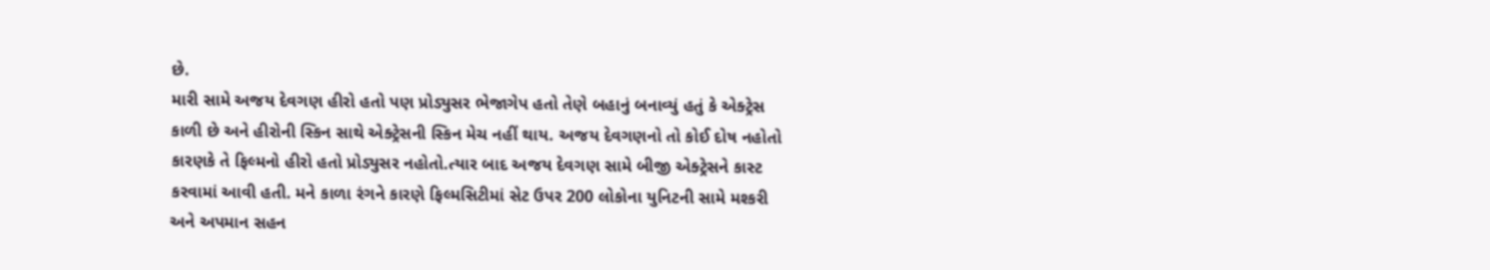છે.
મારી સામે અજય દેવગણ હીરો હતો પણ પ્રોડ્યુસર ભેજાગેપ હતો તેણે બહાનું બનાવ્યું હતું કે એક્ટ્રેસ કાળી છે અને હીરોની સ્કિન સાથે એક્ટ્રેસની સ્કિન મેચ નહીં થાય. અજય દેવગણનો તો કોઈ દોષ નહોતો કારણકે તે ફિલ્મનો હીરો હતો પ્રોડ્યુસર નહોતો.ત્યાર બાદ અજય દેવગણ સામે બીજી એક્ટ્રેસને કાસ્ટ કરવામાં આવી હતી. મને કાળા રંગને કારણે ફિલ્મસિટીમાં સેટ ઉપર 200 લોકોના યુનિટની સામે મશ્કરી અને અપમાન સહન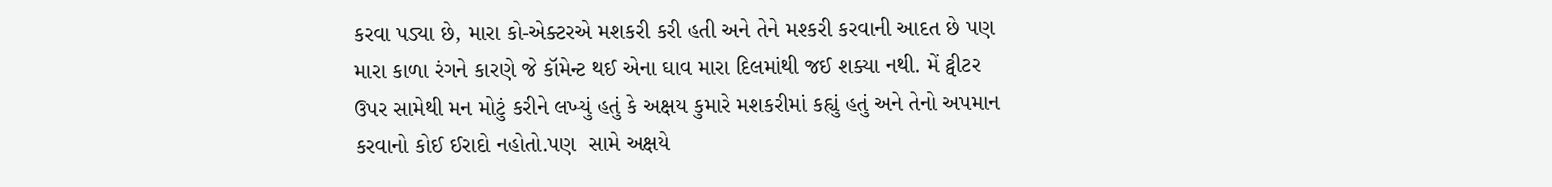કરવા પડ્યા છે, મારા કો-એક્ટરએ મશકરી કરી હતી અને તેને મશ્કરી કરવાની આદત છે પણ મારા કાળા રંગને કારણે જે કૉમેન્ટ થઈ એના ઘાવ મારા દિલમાંથી જઈ શક્યા નથી. મેં ટ્વીટર ઉપર સામેથી મન મોટું કરીને લખ્યું હતું કે અક્ષય કુમારે મશકરીમાં કહ્યું હતું અને તેનો અપમાન કરવાનો કોઈ ઈરાદો નહોતો.પણ  સામે અક્ષયે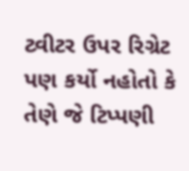ટ્વીટર ઉપર રિગ્રેટ પણ કર્યો નહોતો કે તેણે જે ટિપ્પણી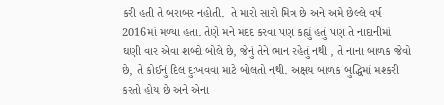કરી હતી તે બરાબર નહોતી.  તે મારો સારો મિત્ર છે અને અમે છેલ્લે વર્ષ 2016માં મળ્યા હતા. તેણે મને મદદ કરવા પણ કહ્યું હતું પણ તે નાદાનીમાં ઘણી વાર એવા શબ્દો બોલે છે, જેનું તેને ભાન રહેતું નથી , તે નાના બાળક જેવો છે, તે કોઈનું દિલ દુઃખવવા માટે બોલતો નથી. અક્ષય બાળક બુદ્ધિમાં મશ્કરી કરતો હોય છે અને એના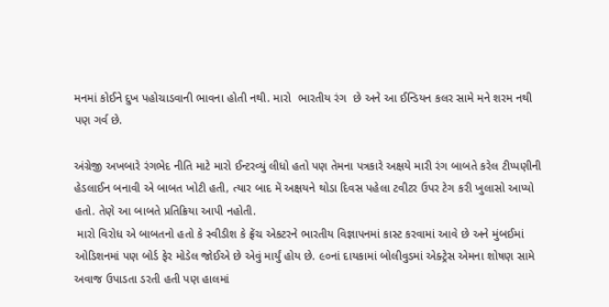મનમાં કોઈને દુખ પહોચાડવાની ભાવના હોતી નથી. મારો  ભારતીય રંગ  છે અને આ ઈન્ડિયન કલર સામે મને શરમ નથી પણ ગર્વ છે.

અંગ્રેજી અખબારે રંગભેદ નીતિ માટે મારો ઈન્ટરવ્યું લીધો હતો પણ તેમના પત્રકારે અક્ષયે મારી રંગ બાબતે કરેલ ટીપ્પણીની હેડલાઈન બનાવી એ બાબત ખોટી હતી, ત્યાર બાદ મેં અક્ષયને થોડા દિવસ પહેલા ટવીટર ઉપર ટેગ કરી ખુલાસો આપ્યો હતો. તેણે આ બાબતે પ્રતિક્રિયા આપી નહોતી.
 મારો વિરોધ એ બાબતનો હતો કે સ્વીડીશ કે ફ્રેંચ એકટરને ભારતીય વિજ્ઞાપનમાં કાસ્ટ કરવામાં આવે છે અને મુંબઈમાં ઓડિશનમાં પણ બોર્ડ ફેર મોડેલ જોઈએ છે એવું માર્યું હોય છે. ૯૦નાં દાયકામાં બોલીવુડમાં એક્ટ્રેસ એમના શોષણ સામે અવાજ ઉપાડતા ડરતી હતી પણ હાલમાં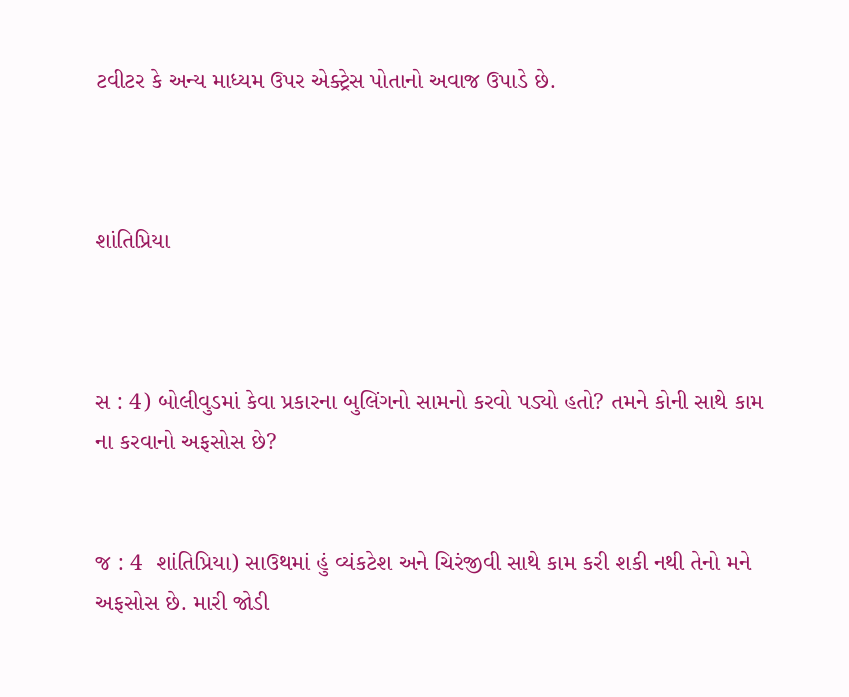ટવીટર કે અન્ય માધ્યમ ઉપર એક્ટ્રેસ પોતાનો અવાજ ઉપાડે છે.



શાંતિપ્રિયા



સ : 4) બોલીવુડમાં કેવા પ્રકારના બુલિંગનો સામનો કરવો પડ્યો હતો? તમને કોની સાથે કામ ના કરવાનો અફસોસ છે?


જ : 4  શાંતિપ્રિયા) સાઉથમાં હું વ્યંકટેશ અને ચિરંજીવી સાથે કામ કરી શકી નથી તેનો મને અફસોસ છે. મારી જોડી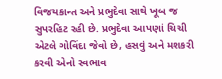વિજયકાન્ત અને પ્રભુદેવા સાથે ખૂબ જ સુપરહિટ રહી છે. પ્રભુદેવા આપણાં ચિચી એટલે ગોવિંદા જેવો છે, હસવું અને મશકરી કરવી એનો સ્વભાવ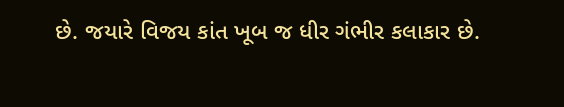છે. જયારે વિજય કાંત ખૂબ જ ધીર ગંભીર કલાકાર છે.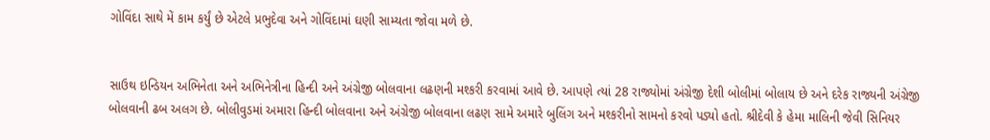ગોવિંદા સાથે મેં કામ કર્યું છે એટલે પ્રભુદેવા અને ગોવિંદામાં ઘણી સામ્યતા જોવા મળે છે.


સાઉથ ઇન્ડિયન અભિનેતા અને અભિનેત્રીના હિન્દી અને અંગ્રેજી બોલવાના લઢણની મશ્કરી કરવામાં આવે છે. આપણે ત્યાં 28 રાજ્યોમાં અંગ્રેજી દેશી બોલીમાં બોલાય છે અને દરેક રાજ્યની અંગ્રેજી બોલવાની ઢબ અલગ છે. બોલીવુડમાં અમારા હિન્દી બોલવાના અને અંગ્રેજી બોલવાના લઢણ સામે અમારે બુલિંગ અને મશ્કરીનો સામનો કરવો પડ્યો હતો. શ્રીદેવી કે હેમા માલિની જેવી સિનિયર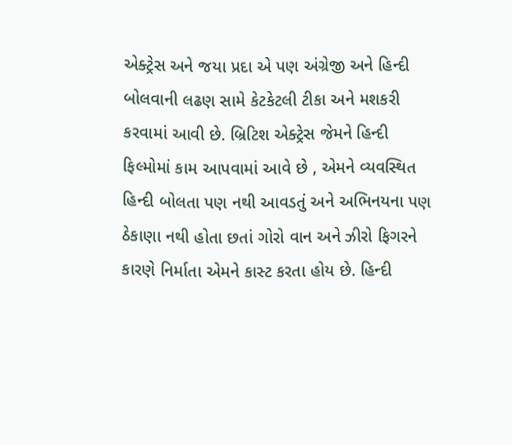એક્ટ્રેસ અને જયા પ્રદા એ પણ અંગ્રેજી અને હિન્દી બોલવાની લઢણ સામે કેટકેટલી ટીકા અને મશકરી કરવામાં આવી છે. બ્રિટિશ એક્ટ્રેસ જેમને હિન્દી ફિલ્મોમાં કામ આપવામાં આવે છે , એમને વ્યવસ્થિત હિન્દી બોલતા પણ નથી આવડતું અને અભિનયના પણ ઠેકાણા નથી હોતા છતાં ગોરો વાન અને ઝીરો ફિગરને કારણે નિર્માતા એમને કાસ્ટ કરતા હોય છે. હિન્દી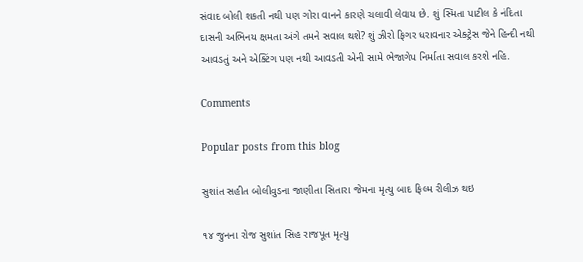સંવાદ બોલી શકતી નથી પણ ગોરા વાનને કારણે ચલાવી લેવાય છે. શું સ્મિતા પાટીલ કે નંદિતા દાસની અભિનય ક્ષમતા અંગે તમને સવાલ થશે? શું ઝીરો ફિગર ધરાવનાર એક્ટ્રેસ જેને હિન્દી નથી આવડતું અને એક્ટિંગ પણ નથી આવડતી એની સામે ભેજાગેપ નિર્માતા સવાલ કરશે નહિ.

Comments

Popular posts from this blog

સુશાંત સહીત બોલીવુડના જાણીતા સિતારા જેમના મૃત્યુ બાદ ફિલ્મ રીલીઝ થઇ

૧૪ જુનના રોજ સુશાંત સિહ રાજપૂત મૃત્યુ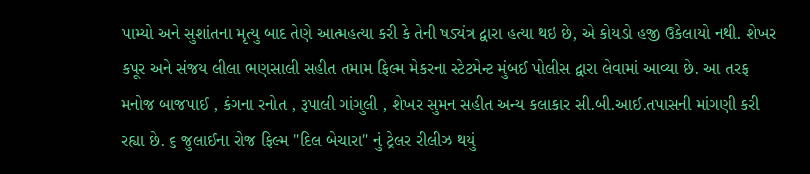પામ્યો અને સુશાંતના મૃત્યુ બાદ તેણે આત્મહત્યા કરી કે તેની ષડ્યંત્ર દ્વારા હત્યા થઇ છે, એ કોયડો હજી ઉકેલાયો નથી. શેખર કપૂર અને સંજય લીલા ભણસાલી સહીત તમામ ફિલ્મ મેકરના સ્ટેટમેન્ટ મુંબઈ પોલીસ દ્વારા લેવામાં આવ્યા છે. આ તરફ મનોજ બાજપાઈ , કંગના રનોત , રૂપાલી ગાંગુલી , શેખર સુમન સહીત અન્ય કલાકાર સી.બી.આઈ.તપાસની માંગણી કરી રહ્યા છે. ૬ જુલાઈના રોજ ફિલ્મ "દિલ બેચારા" નું ટ્રેલર રીલીઝ થયું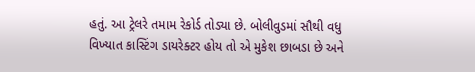હતું. આ ટ્રેલરે તમામ રેકોર્ડ તોડ્યા છે. બોલીવુડમાં સૌથી વધુ વિખ્યાત કાસ્ટિંગ ડાયરેક્ટર હોય તો એ મુકેશ છાબડા છે અને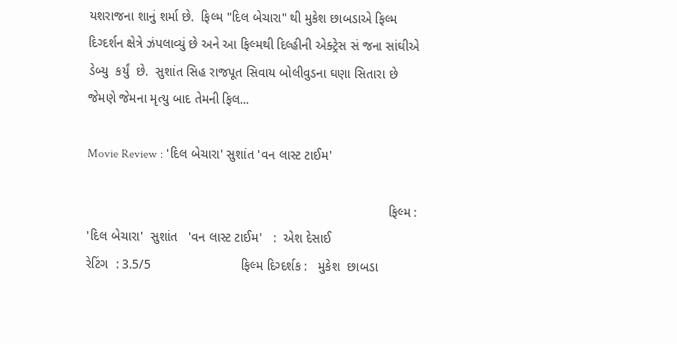યશરાજના શાનું શર્મા છે.  ફિલ્મ "દિલ બેચારા" થી મુકેશ છાબડાએ ફિલ્મ દિગ્દર્શન ક્ષેત્રે ઝંપલાવ્યું છે અને આ ફિલ્મથી દિલ્હીની એક્ટ્રેસ સં જના સાંઘીએ  ડેબ્યુ  કર્યું  છે.  સુશાંત સિહ રાજપૂત સિવાય બોલીવુડના ઘણા સિતારા છે જેમણે જેમના મૃત્યુ બાદ તેમની ફિલ...

Movie Review : 'દિલ બેચારા' સુશાંત 'વન લાસ્ટ ટાઈમ'

                                                                                    ફિલ્મ :  'દિલ બેચારા'  સુશાંત   'વન લાસ્ટ ટાઈમ'   :  એશ દેસાઈ                          રેટિંગ  : 3.5/5                         ફિલ્મ દિગ્દર્શક :   મુકેશ  છાબડા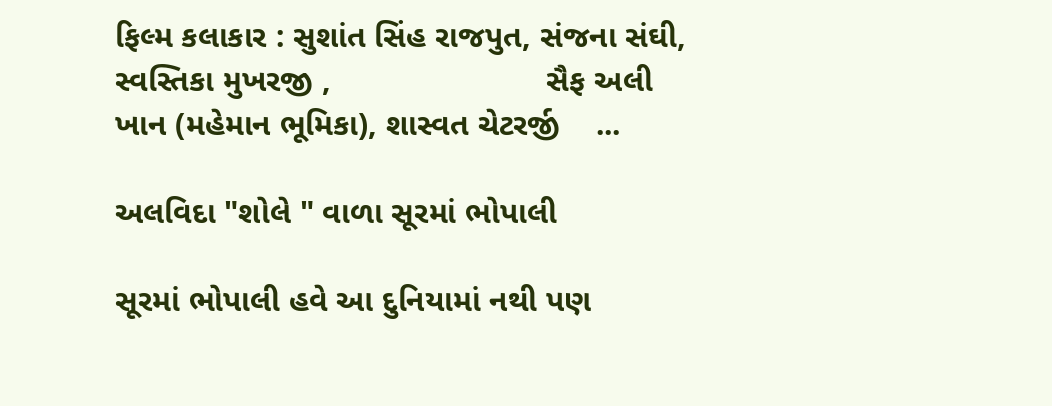ફિલ્મ કલાકાર : સુશાંત સિંહ રાજપુત, સંજના સંઘી, સ્વસ્તિકા મુખરજી ,                        સૈફ અલી ખાન (મહેમાન ભૂમિકા), શાસ્વત ચેટરર્જી    ...

અલવિદા "શોલે " વાળા સૂરમાં ભોપાલી

સૂરમાં ભોપાલી હવે આ દુનિયામાં નથી પણ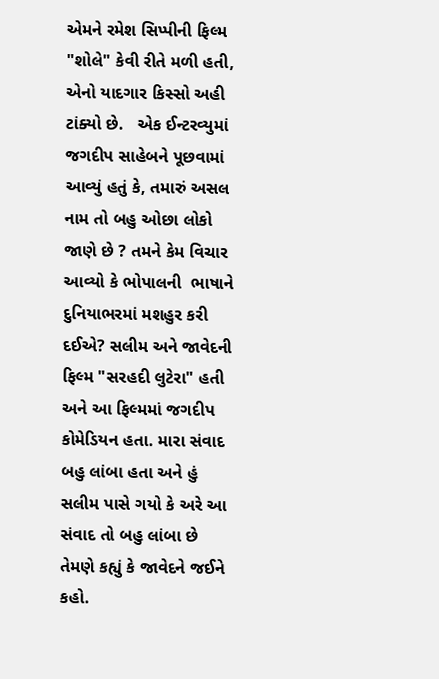એમને રમેશ સિપ્પીની ફિલ્મ "શોલે" કેવી રીતે મળી હતી, એનો યાદગાર કિસ્સો અહી ટાંક્યો છે.   એક ઈન્ટરવ્યુમાં જગદીપ સાહેબને પૂછવામાં આવ્યું હતું કે, તમારું અસલ નામ તો બહુ ઓછા લોકો જાણે છે ? તમને કેમ વિચાર આવ્યો કે ભોપાલની  ભાષાને દુનિયાભરમાં મશહુર કરી દઈએ? સલીમ અને જાવેદની ફિલ્મ "સરહદી લુટેરા" હતી અને આ ફિલ્મમાં જગદીપ કોમેડિયન હતા. મારા સંવાદ બહુ લાંબા હતા અને હું સલીમ પાસે ગયો કે અરે આ સંવાદ તો બહુ લાંબા છે તેમણે કહ્યું કે જાવેદને જઈને કહો.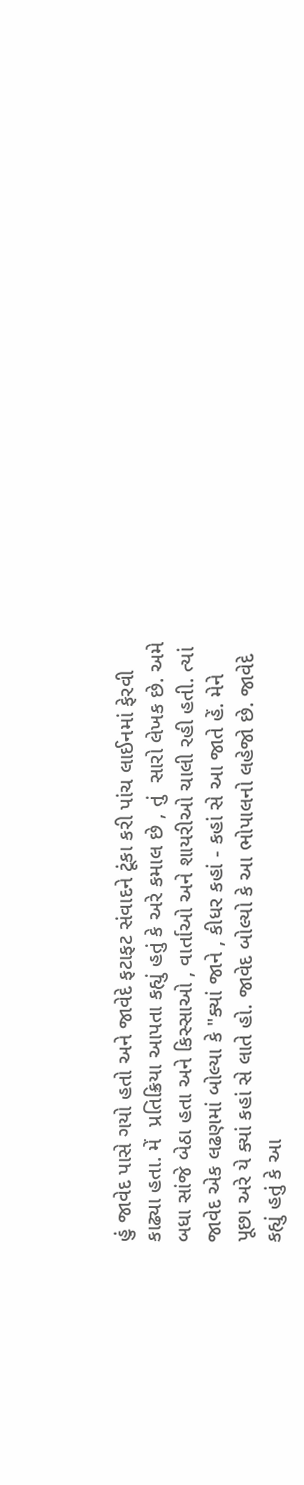હું જાવેદ પાસે ગયો હતો અને જાવેદે ફટાફટ સંવાદને ટૂંકા કરી પાંચ લાઈનમાં ફેરવી કાઢ્યા હતા. મેં  પ્રતિક્રિયા આપતા કહ્યું હતું કે અરે કમાલ છે , તું  સારો લેખક છે. અમે બધા સાંજે બેઠા હતા અને કિસ્સાઓ , વાર્તાઓ અને શાયરીઓ ચાલી રહી હતી. ત્યાં જાવેદ એક લઢણમાં બોલ્યા કે "ક્યાં જાને , કીધર કહાં - કહાં સે આ જાતે હેં. મેને પૂછા અરે યે ક્યાં કહાં સે લાતે હો. જાવેદ બોલ્યો કે આ ભોપાલનો લહેજો છે. જાવેદે કહ્યું હતું કે આ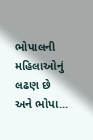ભોપાલની  મહિલાઓનું લઢણ છે અને ભોપા...